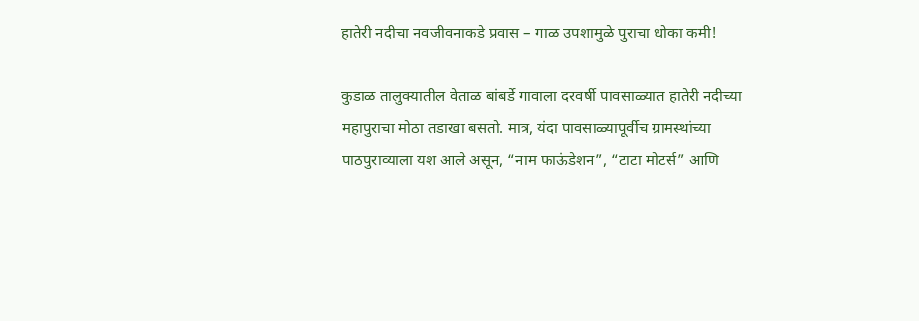हातेरी नदीचा नवजीवनाकडे प्रवास – गाळ उपशामुळे पुराचा धोका कमी!

कुडाळ तालुक्यातील वेताळ बांबर्डे गावाला दरवर्षी पावसाळ्यात हातेरी नदीच्या महापुराचा मोठा तडाखा बसतो. मात्र, यंदा पावसाळ्यापूर्वीच ग्रामस्थांच्या पाठपुराव्याला यश आले असून, “नाम फाऊंडेशन”, “टाटा मोटर्स” आणि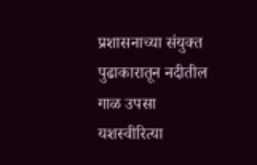प्रशासनाच्या संयुक्त पुढाकारातून नदीतील गाळ उपसा यशस्वीरित्या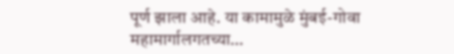पूर्ण झाला आहे. या कामामुळे मुंबई-गोवा महामार्गालगतच्या…